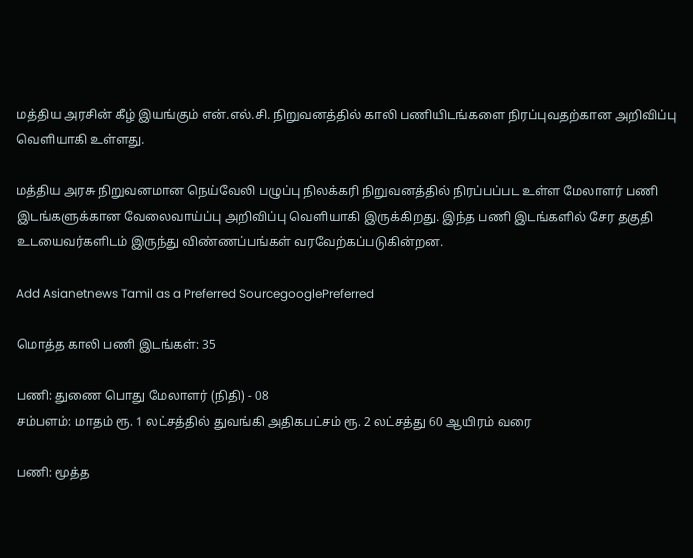மத்திய அரசின் கீழ் இயங்கும் என்.எல்.சி. நிறுவனத்தில் காலி பணியிடங்களை நிரப்புவதற்கான அறிவிப்பு வெளியாகி உள்ளது.

மத்திய அரசு நிறுவனமான நெய்வேலி பழுப்பு நிலக்கரி நிறுவனத்தில் நிரப்பப்பட உள்ள மேலாளர் பணி இடங்களுக்கான வேலைவாய்ப்பு அறிவிப்பு வெளியாகி இருக்கிறது. இந்த பணி இடங்களில் சேர தகுதி உடயைவர்களிடம் இருந்து விண்ணப்பங்கள் வரவேற்கப்படுகின்றன.

Add Asianetnews Tamil as a Preferred SourcegooglePreferred

மொத்த காலி பணி இடங்கள்: 35

பணி: துணை பொது மேலாளர் (நிதி) - 08
சம்பளம்: மாதம் ரூ. 1 லட்சத்தில் துவங்கி அதிகபட்சம் ரூ. 2 லட்சத்து 60 ஆயிரம் வரை

பணி: மூத்த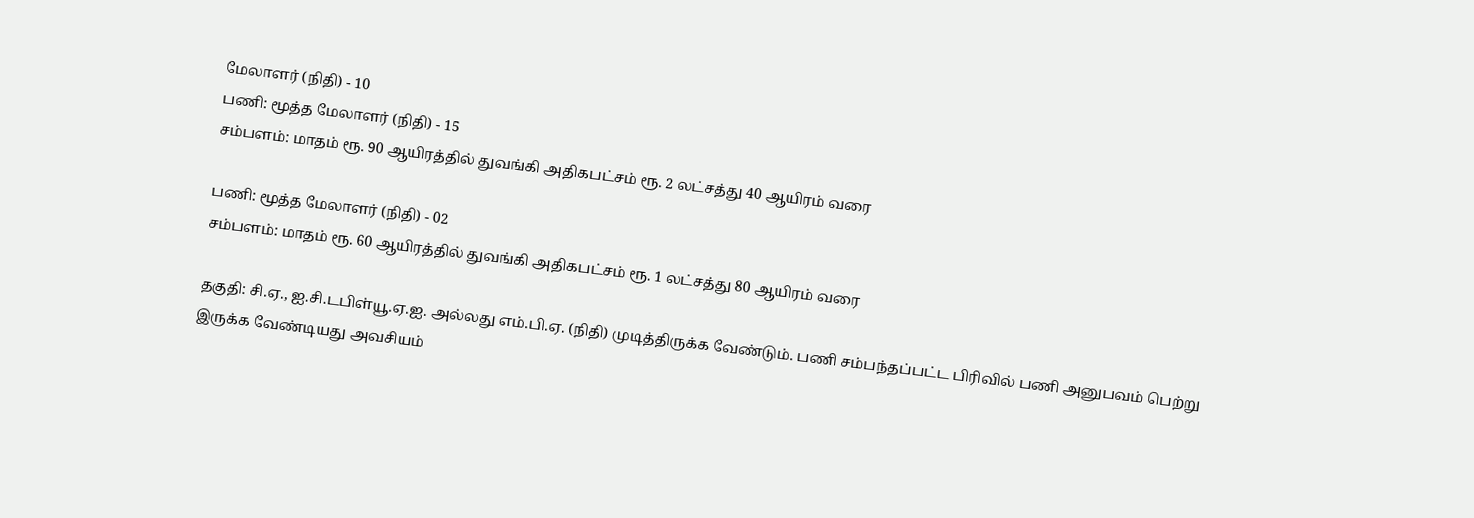மேலாளர் (நிதி) - 10
பணி: மூத்த மேலாளர் (நிதி) - 15
சம்பளம்: மாதம் ரூ. 90 ஆயிரத்தில் துவங்கி அதிகபட்சம் ரூ. 2 லட்சத்து 40 ஆயிரம் வரை

பணி: மூத்த மேலாளர் (நிதி) - 02
சம்பளம்: மாதம் ரூ. 60 ஆயிரத்தில் துவங்கி அதிகபட்சம் ரூ. 1 லட்சத்து 80 ஆயிரம் வரை

தகுதி: சி.ஏ., ஐ.சி.டபிள்யூ.ஏ.ஐ. அல்லது எம்.பி.ஏ. (நிதி) முடித்திருக்க வேண்டும். பணி சம்பந்தப்பட்ட பிரிவில் பணி அனுபவம் பெற்று இருக்க வேண்டியது அவசியம்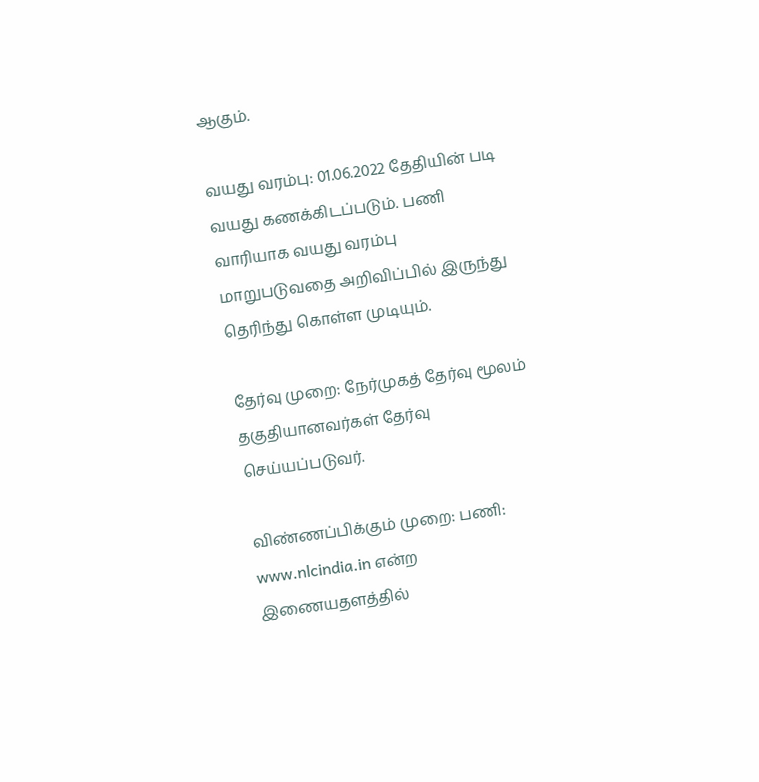ஆகும்.

வயது வரம்பு: 01.06.2022 தேதியின் படி வயது கணக்கிடப்படும். பணி வாரியாக வயது வரம்பு மாறுபடுவதை அறிவிப்பில் இருந்து தெரிந்து கொள்ள முடியும்.

தேர்வு முறை: நேர்முகத் தேர்வு மூலம் தகுதியானவர்கள் தேர்வு செய்யப்படுவர்.

விண்ணப்பிக்கும் முறை: பணி: www.nlcindia.in என்ற இணையதளத்தில்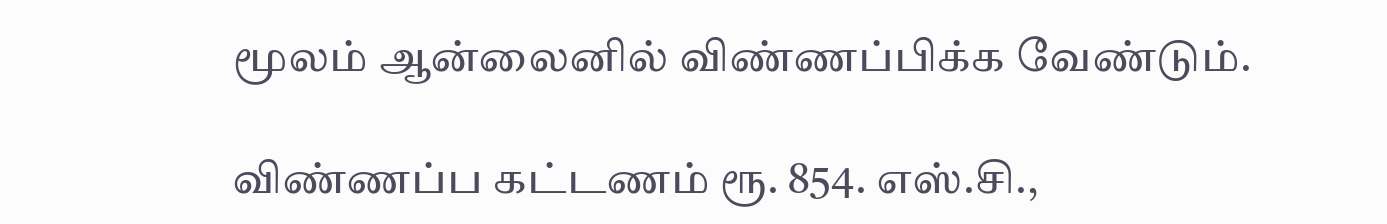மூலம் ஆன்லைனில் விண்ணப்பிக்க வேண்டும்.

விண்ணப்ப கட்டணம் ரூ. 854. எஸ்.சி.,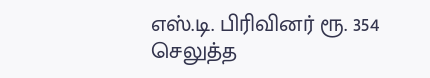எஸ்.டி. பிரிவினர் ரூ. 354 செலுத்த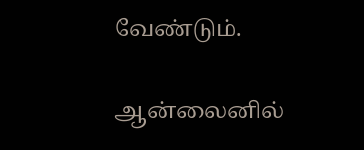வேண்டும்.

ஆன்லைனில்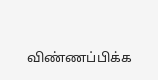விண்ணப்பிக்க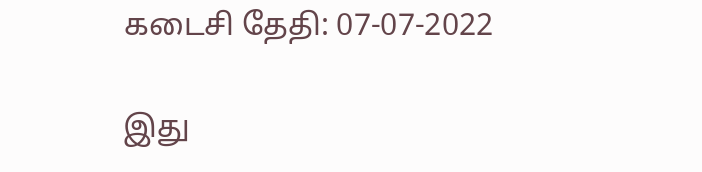கடைசி தேதி: 07-07-2022

இது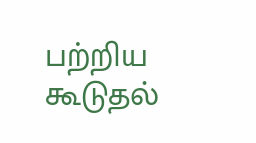பற்றிய கூடுதல்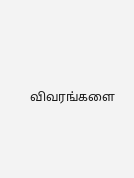விவரங்களை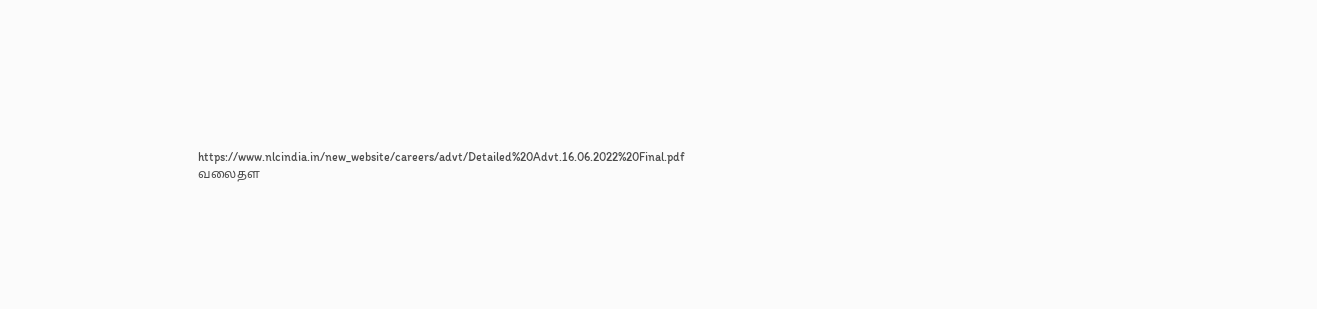https://www.nlcindia.in/new_website/careers/advt/Detailed%20Advt.16.06.2022%20Final.pdf வலைதள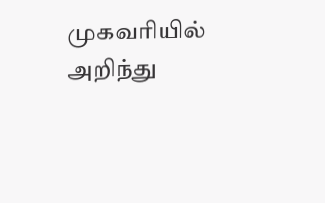முகவரியில் அறிந்து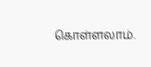கொள்ளலாம்.